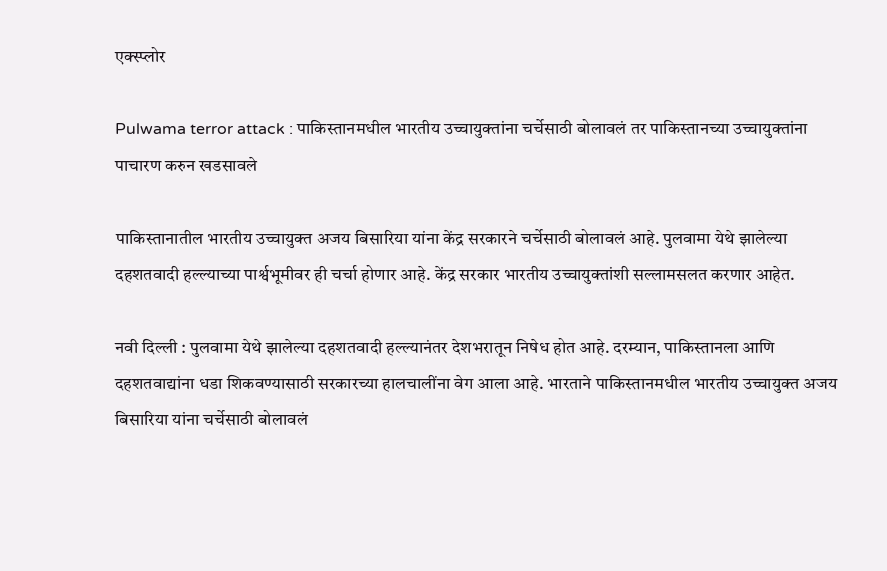एक्स्प्लोर

Pulwama terror attack : पाकिस्तानमधील भारतीय उच्चायुक्तांना चर्चेसाठी बोलावलं तर पाकिस्तानच्या उच्चायुक्तांना पाचारण करुन खडसावले

पाकिस्तानातील भारतीय उच्चायुक्त अजय बिसारिया यांना केंद्र सरकारने चर्चेसाठी बोलावलं आहे. पुलवामा येथे झालेल्या दहशतवादी हल्ल्याच्या पार्श्वभूमीवर ही चर्चा होणार आहे. केंद्र सरकार भारतीय उच्चायुक्तांशी सल्लामसलत करणार आहेत.

नवी दिल्ली : पुलवामा येथे झालेल्या दहशतवादी हल्ल्यानंतर देशभरातून निषेध होत आहे. दरम्यान, पाकिस्तानला आणि दहशतवाद्यांना धडा शिकवण्यासाठी सरकारच्या हालचालींना वेग आला आहे. भारताने पाकिस्तानमधील भारतीय उच्चायुक्त अजय बिसारिया यांना चर्चेसाठी बोलावलं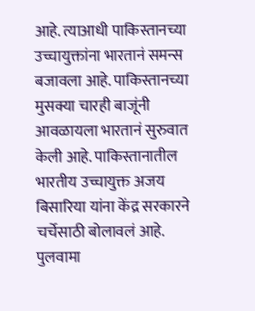आहे. त्याआधी पाकिस्तानच्या उच्चायुक्तांना भारतानं समन्स बजावला आहे. पाकिस्तानच्या मुसक्या चारही बाजूंनी आवळायला भारतानं सुरुवात केली आहे. पाकिस्तानातील भारतीय उच्चायुक्त अजय बिसारिया यांना केंद्र सरकारने चर्चेसाठी बोलावलं आहे. पुलवामा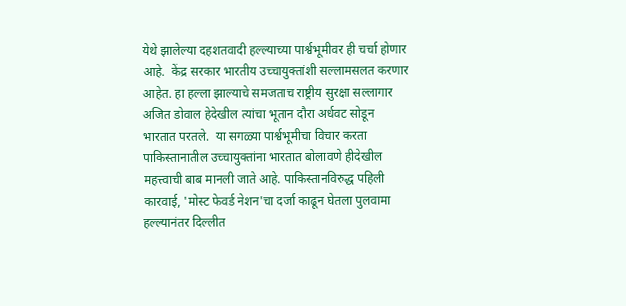येथे झालेल्या दहशतवादी हल्ल्याच्या पार्श्वभूमीवर ही चर्चा होणार आहे.  केंद्र सरकार भारतीय उच्चायुक्तांशी सल्लामसलत करणार आहेत. हा हल्ला झाल्याचे समजताच राष्ट्रीय सुरक्षा सल्लागार अजित डोवाल हेदेखील त्यांचा भूतान दौरा अर्धवट सोडून भारतात परतले.  या सगळ्या पार्श्वभूमीचा विचार करता पाकिस्तानातील उच्चायुक्तांना भारतात बोलावणे हीदेखील महत्त्वाची बाब मानली जाते आहे. पाकिस्तानविरुद्ध पहिली कारवाई, 'मोस्ट फेवर्ड नेशन'चा दर्जा काढून घेतला पुलवामा हल्ल्यानंतर दिल्लीत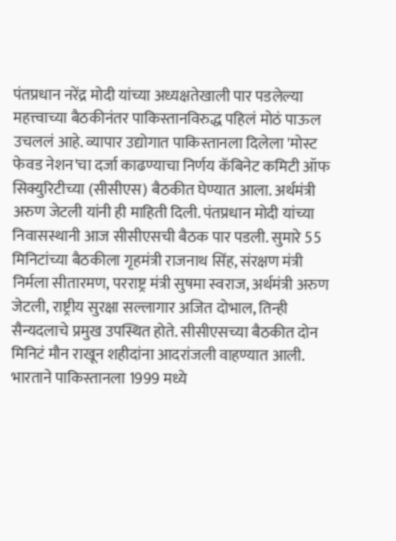पंतप्रधान नरेंद्र मोदी यांच्या अध्यक्षतेखाली पार पडलेल्या महत्त्वाच्या बैठकीनंतर पाकिस्तानविरुद्ध पहिलं मोठं पाऊल उचललं आहे. व्यापार उद्योगात पाकिस्तानला दिलेला 'मोस्ट फेवड नेशन'चा दर्जा काढण्याचा निर्णय कॅबिनेट कमिटी ऑफ सिक्युरिटीच्या (सीसीएस) बैठकीत घेण्यात आला. अर्थमंत्री अरुण जेटली यांनी ही माहिती दिली. पंतप्रधान मोदी यांच्या निवासस्थानी आज सीसीएसची बैठक पार पडली. सुमारे 55 मिनिटांच्या बैठकीला गृहमंत्री राजनाथ सिंह, संरक्षण मंत्री निर्मला सीतारमण, परराष्ट्र मंत्री सुषमा स्वराज, अर्थमंत्री अरुण जेटली, राष्ट्रीय सुरक्षा सल्लागार अजित दोभाल, तिन्ही सैन्यदलाचे प्रमुख उपस्थित होते. सीसीएसच्या बैठकीत दोन मिनिटं मौन राखून शहीदांना आदरांजली वाहण्यात आली. भारताने पाकिस्तानला 1999 मध्ये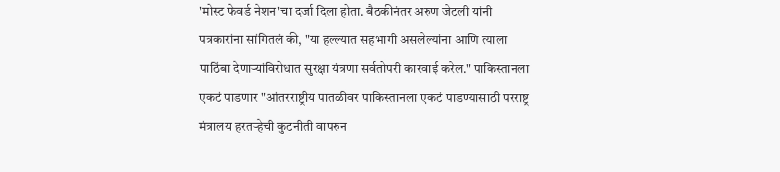'मोस्ट फेवर्ड नेशन'चा दर्जा दिला होता. बैठकीनंतर अरुण जेटली यांनी पत्रकारांना सांगितलं की, "या हल्ल्यात सहभागी असलेल्यांना आणि त्याला पाठिंबा देणाऱ्यांविरोधात सुरक्षा यंत्रणा सर्वतोपरी कारवाई करेल." पाकिस्तानला एकटं पाडणार "आंतरराष्ट्रीय पातळीवर पाकिस्तानला एकटं पाडण्यासाठी परराष्ट्र मंत्रालय हरतऱ्हेची कुटनीती वापरुन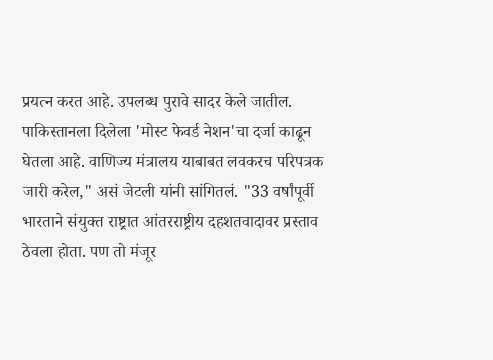प्रयत्न करत आहे. उपलब्ध पुरावे सादर केले जातील. पाकिस्तानला दिलेला 'मोस्ट फेवर्ड नेशन'चा दर्जा काढून घेतला आहे. वाणिज्य मंत्रालय याबाबत लवकरच परिपत्रक जारी करेल," असं जेटली यांनी सांगितलं. "33 वर्षांपूर्वी भारताने संयुक्त राष्ट्रात आंतरराष्ट्रीय दहशतवादावर प्रस्ताव ठेवला होता. पण तो मंजूर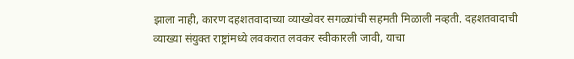झाला नाही, कारण दहशतवादाच्या व्याख्येवर सगळ्यांची सहमती मिळाली नव्हती. दहशतवादाची व्याख्या संयुक्त राष्ट्रांमध्ये लवकरात लवकर स्वीकारली जावी, याचा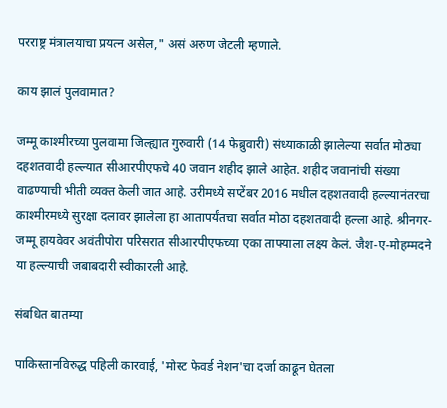परराष्ट्र मंत्रालयाचा प्रयत्न असेल," असं अरुण जेटली म्हणाले.

काय झालं पुलवामात?

जम्मू काश्मीरच्या पुलवामा जिल्ह्यात गुरुवारी (14 फेब्रुवारी) संध्याकाळी झालेल्या सर्वात मोठ्या दहशतवादी हल्ल्यात सीआरपीएफचे 40 जवान शहीद झाले आहेत. शहीद जवानांची संख्या वाढण्याची भीती व्यक्त केली जात आहे. उरीमध्ये सप्टेंबर 2016 मधील दहशतवादी हल्ल्यानंतरचा काश्मीरमध्ये सुरक्षा दलावर झालेला हा आतापर्यंतचा सर्वात मोठा दहशतवादी हल्ला आहे. श्रीनगर-जम्मू हायवेवर अवंतीपोरा परिसरात सीआरपीएफच्या एका ताफ्याला लक्ष्य केलं. जैश-ए-मोहम्मदने या हल्ल्याची जबाबदारी स्वीकारली आहे.

संबधित बातम्या

पाकिस्तानविरुद्ध पहिली कारवाई, 'मोस्ट फेवर्ड नेशन'चा दर्जा काढून घेतला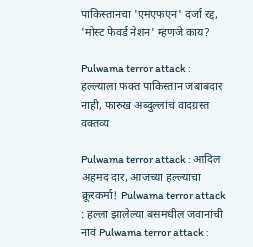पाकिस्तानचा 'एमएफएन' दर्जा रद्द, 'मोस्ट फेवर्ड नेशन' म्हणजे काय?

Pulwama terror attack : हल्ल्याला फक्त पाकिस्तान जबाबदार नाही, फारुख अब्दुल्लांचं वादग्रस्त वक्तव्य

Pulwama terror attack : आदिल अहमद दार, आजच्या हल्ल्याचा क्रूरकर्मा! Pulwama terror attack : हल्ला झालेल्या बसमधील जवानांची नावं Pulwama terror attack :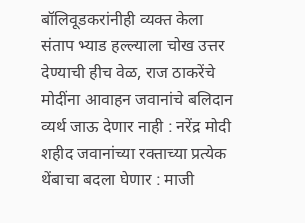बॉलिवूडकरांनीही व्यक्त केला संताप भ्याड हल्ल्याला चोख उत्तर देण्याची हीच वेळ, राज ठाकरेंचे मोदींना आवाहन जवानांचे बलिदान व्यर्थ जाऊ देणार नाही : नरेंद्र मोदी शहीद जवानांच्या रक्ताच्या प्रत्येक थेंबाचा बदला घेणार : माजी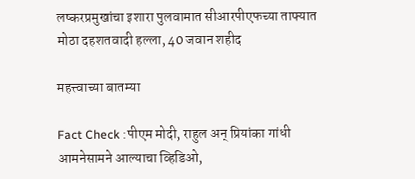लष्करप्रमुखांचा इशारा पुलवामात सीआरपीएफच्या ताफ्यात मोठा दहशतवादी हल्ला, 40 जवान शहीद

महत्त्वाच्या बातम्या

Fact Check :पीएम मोदी, राहुल अन् प्रियांका गांधी आमनेसामने आल्याचा व्हिडिओ,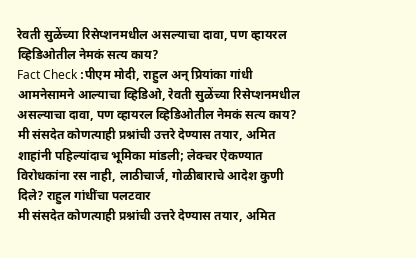रेवती सुळेंच्या रिसेप्शनमधील असल्याचा दावा, पण व्हायरल व्हिडिओतील नेमकं सत्य काय?
Fact Check :पीएम मोदी, राहुल अन् प्रियांका गांधी आमनेसामने आल्याचा व्हिडिओ, रेवती सुळेंच्या रिसेप्शनमधील असल्याचा दावा, पण व्हायरल व्हिडिओतील नेमकं सत्य काय?
मी संसदेत कोणत्याही प्रश्नांची उत्तरे देण्यास तयार, अमित शाहांनी पहिल्यांदाच भूमिका मांडली; लेक्चर ऐकण्यात विरोधकांना रस नाही, लाठीचार्ज, गोळीबाराचे आदेश कुणी दिले? राहुल गांधींचा पलटवार
मी संसदेत कोणत्याही प्रश्नांची उत्तरे देण्यास तयार, अमित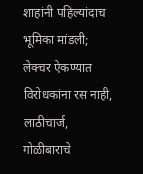शाहांनी पहिल्यांदाच भूमिका मांडली; लेक्चर ऐकण्यात विरोधकांना रस नाही, लाठीचार्ज, गोळीबाराचे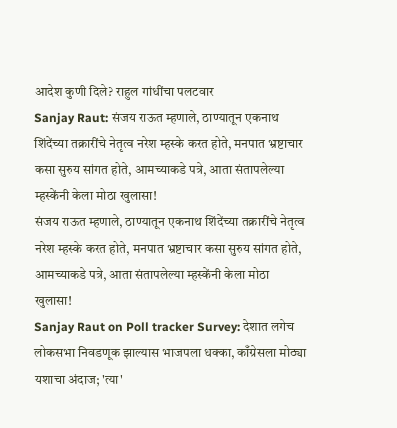आदेश कुणी दिले? राहुल गांधींचा पलटवार
Sanjay Raut: संजय राऊत म्हणाले, ठाण्यातून एकनाथ शिंदेंच्या तक्रारींचे नेतृत्व नरेश म्हस्के करत होते, मनपात भ्रष्टाचार कसा सुरुय सांगत होते, आमच्याकडे पत्रे, आता संतापलेल्या म्हस्केंनी केला मोठा खुलासा!
संजय राऊत म्हणाले, ठाण्यातून एकनाथ शिंदेंच्या तक्रारींचे नेतृत्व नरेश म्हस्के करत होते, मनपात भ्रष्टाचार कसा सुरुय सांगत होते, आमच्याकडे पत्रे, आता संतापलेल्या म्हस्केंनी केला मोठा खुलासा!
Sanjay Raut on Poll tracker Survey: देशात लगेच लोकसभा निवडणूक झाल्यास भाजपला धक्का, काँग्रेसला मोठ्या यशाचा अंदाज; 'त्या'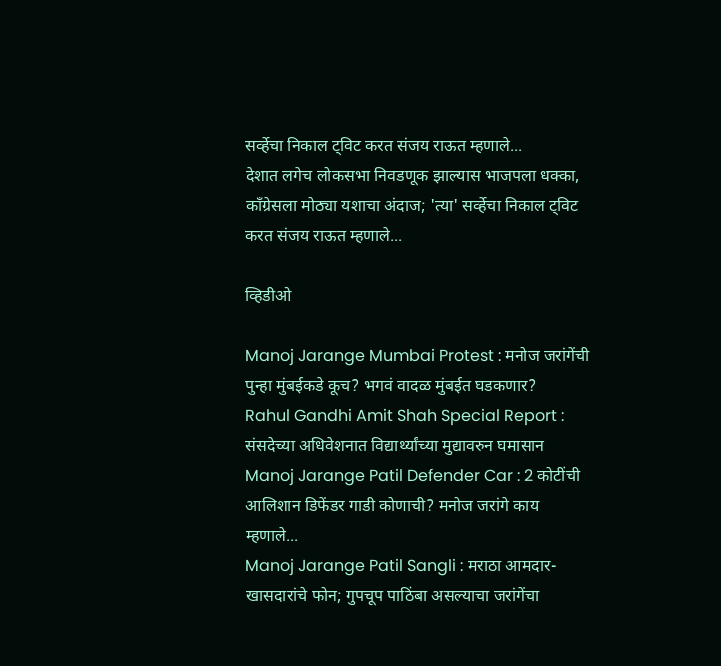सर्व्हेचा निकाल ट्विट करत संजय राऊत म्हणाले...
देशात लगेच लोकसभा निवडणूक झाल्यास भाजपला धक्का, काँग्रेसला मोठ्या यशाचा अंदाज; 'त्या' सर्व्हेचा निकाल ट्विट करत संजय राऊत म्हणाले...

व्हिडीओ

Manoj Jarange Mumbai Protest : मनोज जरांगेंची पुन्हा मुंबईकडे कूच? भगवं वादळ मुंबईत घडकणार?
Rahul Gandhi Amit Shah Special Report : संसदेच्या अधिवेशनात विद्यार्थ्यांच्या मुद्यावरुन घमासान
Manoj Jarange Patil Defender Car : 2 कोटींची आलिशान डिफेंडर गाडी कोणाची? मनोज जरांगे काय म्हणाले...
Manoj Jarange Patil Sangli : मराठा आमदार-खासदारांचे फोन; गुपचूप पाठिंबा असल्याचा जरांगेंचा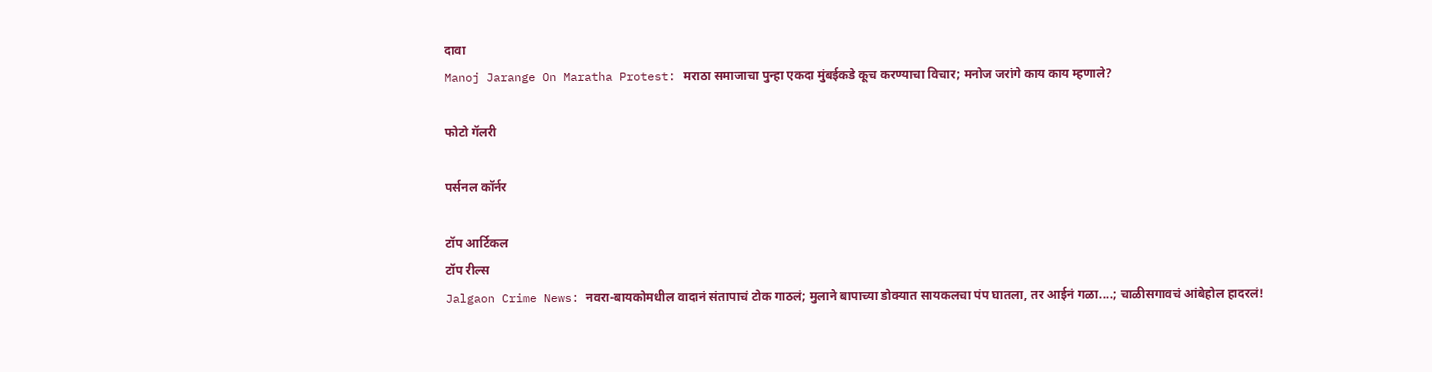दावा
Manoj Jarange On Maratha Protest: मराठा समाजाचा पुन्हा एकदा मुंबईकडे कूच करण्याचा विचार; मनोज जरांगे काय काय म्हणाले?

फोटो गॅलरी

पर्सनल कॉर्नर

टॉप आर्टिकल
टॉप रील्स
Jalgaon Crime News: नवरा-बायकोमधील वादानं संतापाचं टोक गाठलं; मुलाने बापाच्या डोक्यात सायकलचा पंप घातला, तर आईनं गळा....; चाळीसगावचं आंबेहोल हादरलं!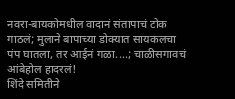नवरा-बायकोमधील वादानं संतापाचं टोक गाठलं; मुलाने बापाच्या डोक्यात सायकलचा पंप घातला, तर आईनं गळा....; चाळीसगावचं आंबेहोल हादरलं!
शिंदे समितीने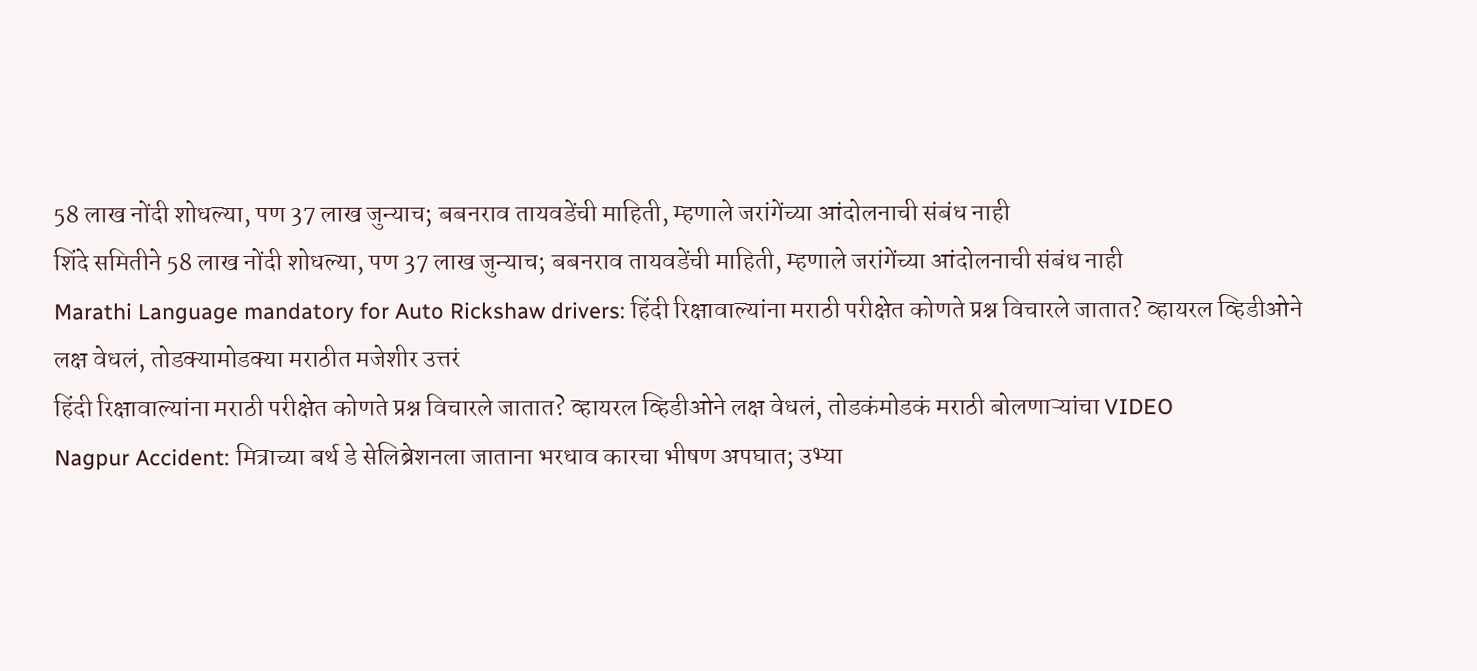58 लाख नोंदी शोधल्या, पण 37 लाख जुन्याच; बबनराव तायवडेंची माहिती, म्हणाले जरांगेंच्या आंदोलनाची संबंध नाही
शिंदे समितीने 58 लाख नोंदी शोधल्या, पण 37 लाख जुन्याच; बबनराव तायवडेंची माहिती, म्हणाले जरांगेंच्या आंदोलनाची संबंध नाही
Marathi Language mandatory for Auto Rickshaw drivers: हिंदी रिक्षावाल्यांना मराठी परीक्षेत कोणते प्रश्न विचारले जातात? व्हायरल व्हिडीओने लक्ष वेधलं, तोडक्यामोडक्या मराठीत मजेशीर उत्तरं
हिंदी रिक्षावाल्यांना मराठी परीक्षेत कोणते प्रश्न विचारले जातात? व्हायरल व्हिडीओने लक्ष वेधलं, तोडकंमोडकं मराठी बोलणाऱ्यांचा VIDEO
Nagpur Accident: मित्राच्या बर्थ डे सेलिब्रेशनला जाताना भरधाव कारचा भीषण अपघात; उभ्या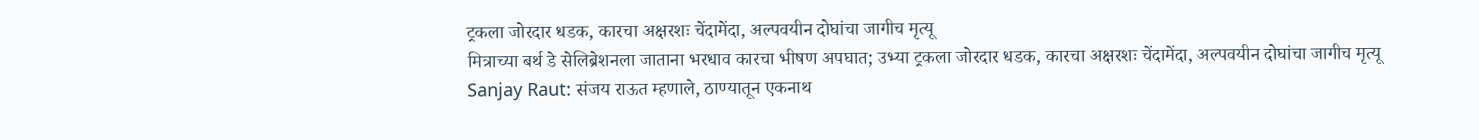ट्रकला जोरदार धडक, कारचा अक्षरशः चेंदामेंदा, अल्पवयीन दोघांचा जागीच मृत्यू
मित्राच्या बर्थ डे सेलिब्रेशनला जाताना भरधाव कारचा भीषण अपघात; उभ्या ट्रकला जोरदार धडक, कारचा अक्षरशः चेंदामेंदा, अल्पवयीन दोघांचा जागीच मृत्यू
Sanjay Raut: संजय राऊत म्हणाले, ठाण्यातून एकनाथ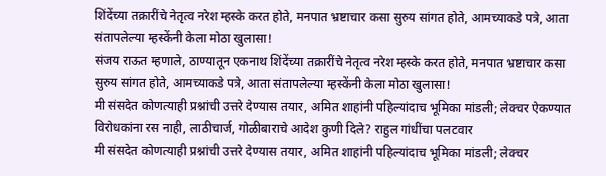शिंदेंच्या तक्रारींचे नेतृत्व नरेश म्हस्के करत होते, मनपात भ्रष्टाचार कसा सुरुय सांगत होते, आमच्याकडे पत्रे, आता संतापलेल्या म्हस्केंनी केला मोठा खुलासा!
संजय राऊत म्हणाले, ठाण्यातून एकनाथ शिंदेंच्या तक्रारींचे नेतृत्व नरेश म्हस्के करत होते, मनपात भ्रष्टाचार कसा सुरुय सांगत होते, आमच्याकडे पत्रे, आता संतापलेल्या म्हस्केंनी केला मोठा खुलासा!
मी संसदेत कोणत्याही प्रश्नांची उत्तरे देण्यास तयार, अमित शाहांनी पहिल्यांदाच भूमिका मांडली; लेक्चर ऐकण्यात विरोधकांना रस नाही, लाठीचार्ज, गोळीबाराचे आदेश कुणी दिले? राहुल गांधींचा पलटवार
मी संसदेत कोणत्याही प्रश्नांची उत्तरे देण्यास तयार, अमित शाहांनी पहिल्यांदाच भूमिका मांडली; लेक्चर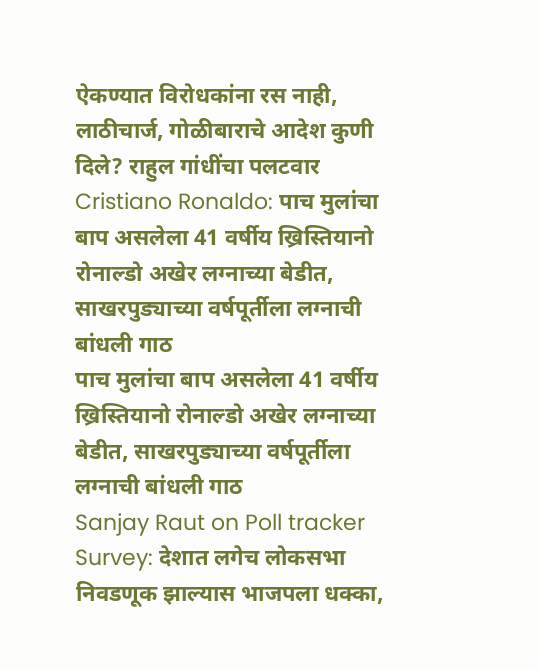ऐकण्यात विरोधकांना रस नाही, लाठीचार्ज, गोळीबाराचे आदेश कुणी दिले? राहुल गांधींचा पलटवार
Cristiano Ronaldo: पाच मुलांचा बाप असलेला 41 वर्षीय ख्रिस्तियानो रोनाल्डो अखेर लग्नाच्या बेडीत, साखरपुड्याच्या वर्षपूर्तीला लग्नाची बांधली गाठ
पाच मुलांचा बाप असलेला 41 वर्षीय ख्रिस्तियानो रोनाल्डो अखेर लग्नाच्या बेडीत, साखरपुड्याच्या वर्षपूर्तीला लग्नाची बांधली गाठ
Sanjay Raut on Poll tracker Survey: देशात लगेच लोकसभा निवडणूक झाल्यास भाजपला धक्का,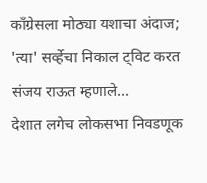काँग्रेसला मोठ्या यशाचा अंदाज; 'त्या' सर्व्हेचा निकाल ट्विट करत संजय राऊत म्हणाले...
देशात लगेच लोकसभा निवडणूक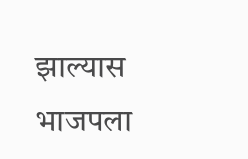झाल्यास भाजपला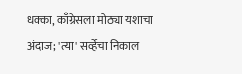धक्का, काँग्रेसला मोठ्या यशाचा अंदाज; 'त्या' सर्व्हेचा निकाल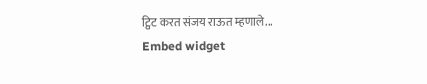ट्विट करत संजय राऊत म्हणाले...
Embed widget